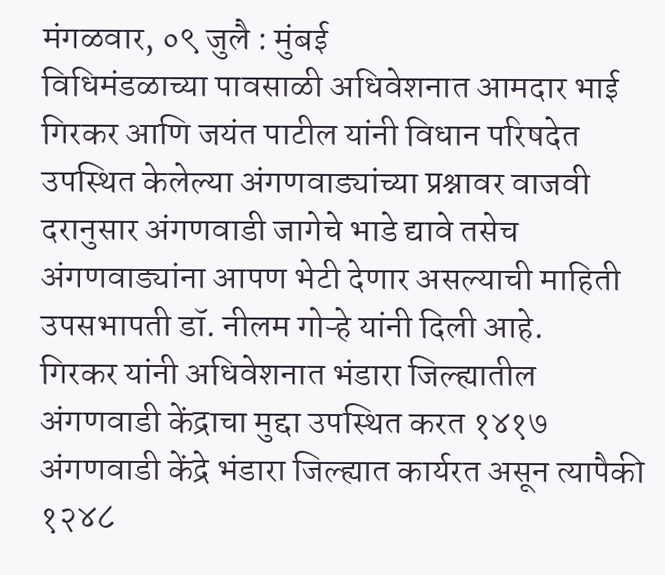मंगळवार, ०९ जुलै : मुंबई
विधिमंडळाच्या पावसाळी अधिवेशनात आमदार भाई गिरकर आणि जयंत पाटील यांनी विधान परिषदेत उपस्थित केलेल्या अंगणवाड्यांच्या प्रश्नावर वाजवी दरानुसार अंगणवाडी जागेचे भाडे द्यावे तसेच अंगणवाड्यांना आपण भेटी देणार असल्याची माहिती उपसभापती डॉ. नीलम गोऱ्हे यांनी दिली आहे.
गिरकर यांनी अधिवेशनात भंडारा जिल्ह्यातील अंगणवाडी केंद्राचा मुद्दा उपस्थित करत १४१७ अंगणवाडी केंद्रे भंडारा जिल्ह्यात कार्यरत असून त्यापैकी १२४८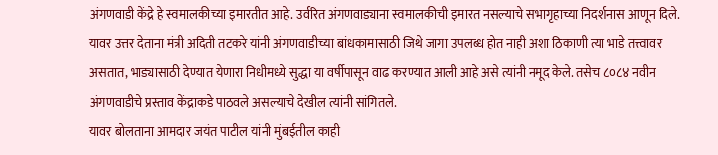अंगणवाडी केंद्रे हे स्वमालकीच्या इमारतीत आहे. उर्वरित अंगणवाड्याना स्वमालकीची इमारत नसल्याचे सभागृहाच्या निदर्शनास आणून दिले.
यावर उत्तर देताना मंत्री अदिती तटकरे यांनी अंगणवाडीच्या बांधकामासाठी जिथे जागा उपलब्ध होत नाही अशा ठिकाणी त्या भाडे तत्त्वावर असतात, भाड्यासाठी देण्यात येणारा निधीमध्ये सुद्धा या वर्षीपासून वाढ करण्यात आली आहे असे त्यांनी नमूद केले. तसेच ८०८४ नवीन अंगणवाडीचे प्रस्ताव केंद्राकडे पाठवले असल्याचे देखील त्यांनी सांगितले.
यावर बोलताना आमदार जयंत पाटील यांनी मुंबईतील काही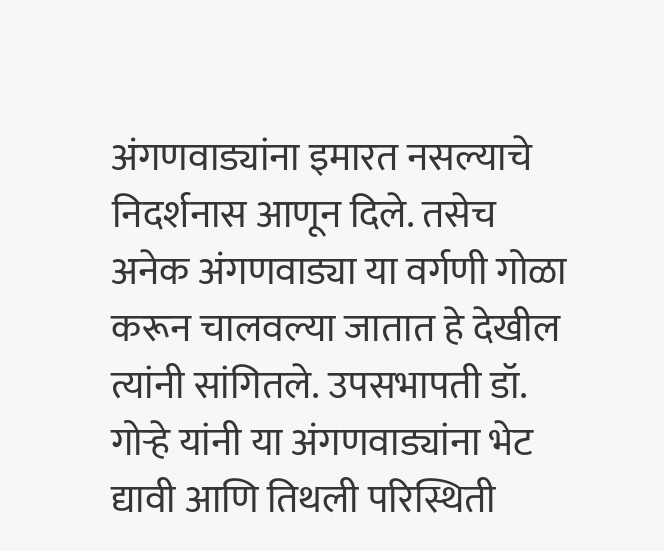अंगणवाड्यांना इमारत नसल्याचे निदर्शनास आणून दिले. तसेच अनेक अंगणवाड्या या वर्गणी गोळा करून चालवल्या जातात हे देखील त्यांनी सांगितले. उपसभापती डॉ. गोऱ्हे यांनी या अंगणवाड्यांना भेट द्यावी आणि तिथली परिस्थिती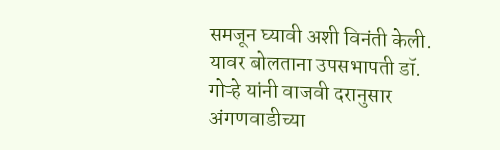समजून घ्यावी अशी विनंती केली.
यावर बोलताना उपसभापती डॉ. गोऱ्हे यांनी वाजवी दरानुसार अंगणवाडीच्या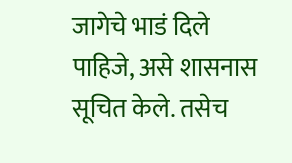जागेचे भाडं दिले पाहिजे, असे शासनास सूचित केले. तसेच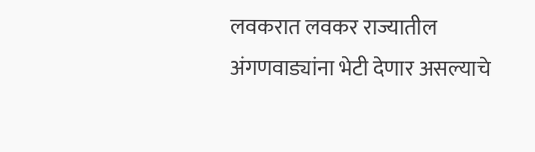लवकरात लवकर राज्यातील अंगणवाड्यांना भेटी देणार असल्याचे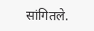सांगितले.